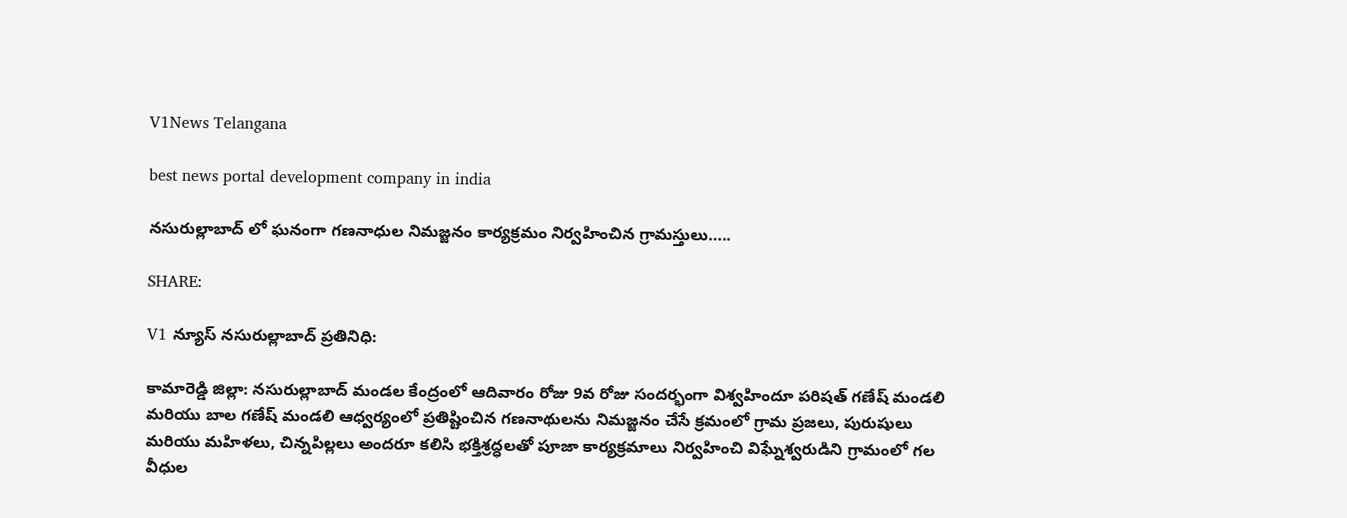V1News Telangana

best news portal development company in india

నసురుల్లాబాద్ లో ఘనంగా గణనాధుల నిమజ్జనం కార్యక్రమం నిర్వహించిన గ్రామస్తులు…..

SHARE:

V1 న్యూస్ నసురుల్లాబాద్ ప్రతినిధి:

కామారెడ్డి జిల్లా: నసురుల్లాబాద్ మండల కేంద్రంలో ఆదివారం రోజు 9వ రోజు సందర్భంగా విశ్వహిందూ పరిషత్ గణేష్ మండలి మరియు బాల గణేష్ మండలి ఆధ్వర్యంలో ప్రతిష్టించిన గణనాథులను నిమజ్జనం చేసే క్రమంలో గ్రామ ప్రజలు, పురుషులు మరియు మహిళలు, చిన్నపిల్లలు అందరూ కలిసి భక్తిశ్రద్ధలతో పూజా కార్యక్రమాలు నిర్వహించి విఘ్నేశ్వరుడిని గ్రామంలో గల వీధుల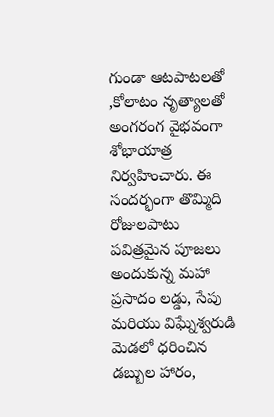గుండా ఆటపాటలతో ,కోలాటం నృత్యాలతో అంగరంగ వైభవంగా శోభాయాత్ర నిర్వహించారు. ఈ సందర్భంగా తొమ్మిది రోజులపాటు పవిత్రమైన పూజలు అందుకున్న మహా ప్రసాదం లడ్డు, సేపు మరియు విఘ్నేశ్వరుడి మెడలో ధరించిన డబ్బుల హారం,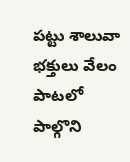పట్టు శాలువా భక్తులు వేలం పాటలో పాల్గొని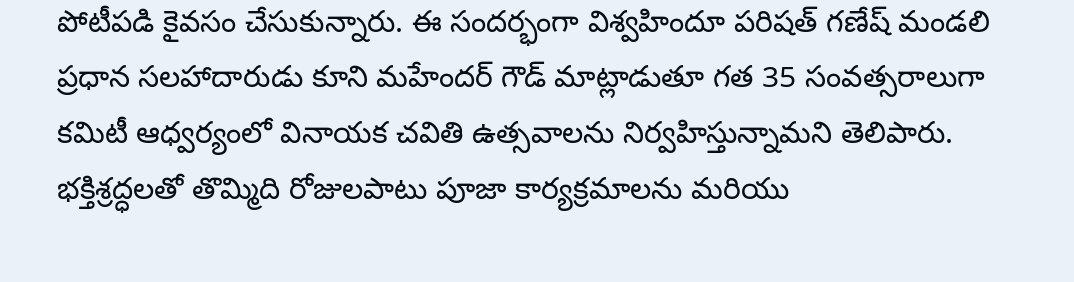పోటీపడి కైవసం చేసుకున్నారు. ఈ సందర్భంగా విశ్వహిందూ పరిషత్ గణేష్ మండలి ప్రధాన సలహాదారుడు కూని మహేందర్ గౌడ్ మాట్లాడుతూ గత 35 సంవత్సరాలుగా కమిటీ ఆధ్వర్యంలో వినాయక చవితి ఉత్సవాలను నిర్వహిస్తున్నామని తెలిపారు. భక్తిశ్రద్ధలతో తొమ్మిది రోజులపాటు పూజా కార్యక్రమాలను మరియు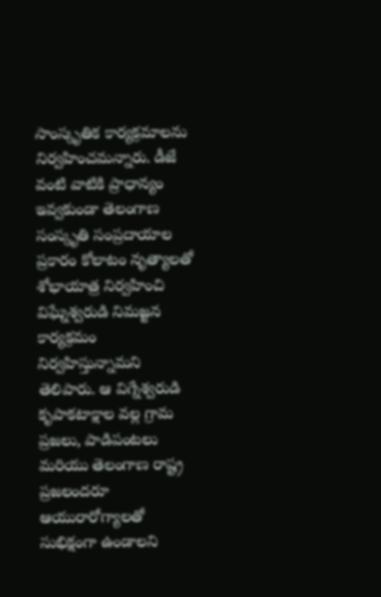సాంస్కృతిక కార్యక్రమాలను నిర్వహించమన్నారు. డీజే వంటి వాటికి ప్రాధాన్యం ఇవ్వకుండా తెలంగాణ సంస్కృతి సంప్రదాయాల ప్రకారం కోలాటం నృత్యాలతో శోభాయాత్ర నిర్వహించి విఘ్నేశ్వరుడి నిమజ్జన కార్యక్రమం నిర్వహిస్తున్నామని తెలిపారు. ఆ విగ్నేశ్వరుడి కృపాకటాక్షాల వల్ల గ్రామ ప్రజలు, పాడిపంటలు మరియు తెలంగాణ రాష్ట్ర ప్రజలందరూ ఆయురారోగ్యాలతో సుభిక్షంగా ఉండాలని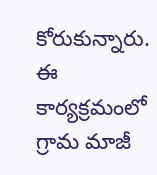కోరుకున్నారు. ఈ కార్యక్రమంలో గ్రామ మాజీ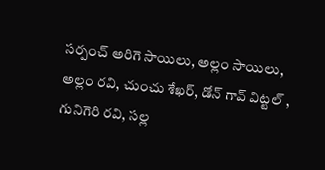సర్పంచ్ అరిగె సాయిలు, అల్లం సాయిలు, అల్లం రవి, చుంచు శేఖర్, డోన్ గావ్ విట్టల్ , గునిగెరి రవి, సల్ల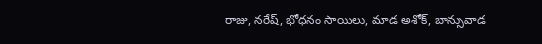రాజు, నరేష్, భోధనం సాయిలు, మాడ అశోక్, బాన్సువాడ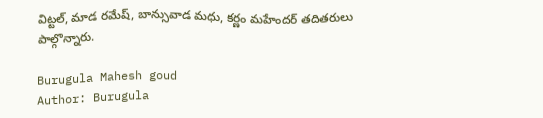విట్టల్, మాడ రమేష్, బాన్సువాడ మధు, కర్ణం మహేందర్ తదితరులు పాల్గొన్నారు.

Burugula Mahesh goud
Author: Burugula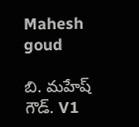Mahesh goud

బి. మహేష్ గౌడ్. V1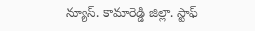న్యూస్. కామారెడ్డి జిల్లా. స్టాఫ్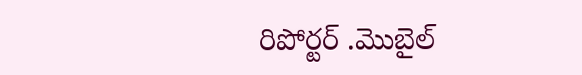రిపోర్టర్ .మొబైల్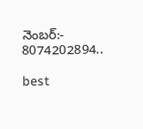నెంబర్:- 8074202894..

best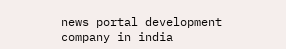news portal development company in india